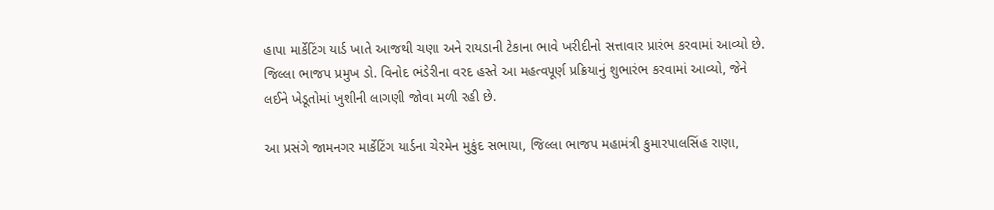હાપા માર્કેટિંગ યાર્ડ ખાતે આજથી ચણા અને રાયડાની ટેકાના ભાવે ખરીદીનો સત્તાવાર પ્રારંભ કરવામાં આવ્યો છે. જિલ્લા ભાજપ પ્રમુખ ડો. વિનોદ ભંડેરીના વરદ હસ્તે આ મહત્વપૂર્ણ પ્રક્રિયાનું શુભારંભ કરવામાં આવ્યો, જેને લઈને ખેડૂતોમાં ખુશીની લાગણી જોવા મળી રહી છે.

આ પ્રસંગે જામનગર માર્કેટિંગ યાર્ડના ચેરમેન મુકુંદ સભાયા, જિલ્લા ભાજપ મહામંત્રી કુમારપાલસિંહ રાણા,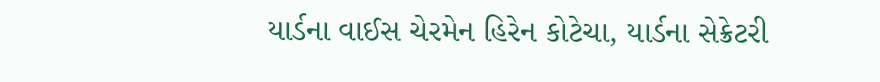યાર્ડના વાઈસ ચેરમેન હિરેન કોટેચા, યાર્ડના સેક્રેટરી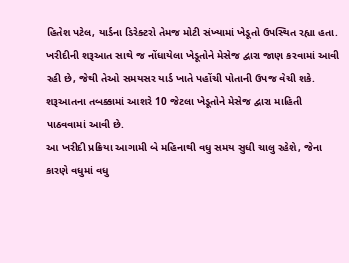હિતેશ પટેલ, યાર્ડના ડિરેક્ટરો તેમજ મોટી સંખ્યામાં ખેડૂતો ઉપસ્થિત રહ્યા હતા.
ખરીદીની શરૂઆત સાથે જ નોંધાયેલા ખેડૂતોને મેસેજ દ્વારા જાણ કરવામાં આવી રહી છે, જેથી તેઓ સમયસર યાર્ડ ખાતે પહોંચી પોતાની ઉપજ વેચી શકે. શરૂઆતના તબક્કામાં આશરે 10 જેટલા ખેડૂતોને મેસેજ દ્વારા માહિતી પાઠવવામાં આવી છે.
આ ખરીદી પ્રક્રિયા આગામી બે મહિનાથી વધુ સમય સુધી ચાલુ રહેશે, જેના કારણે વધુમાં વધુ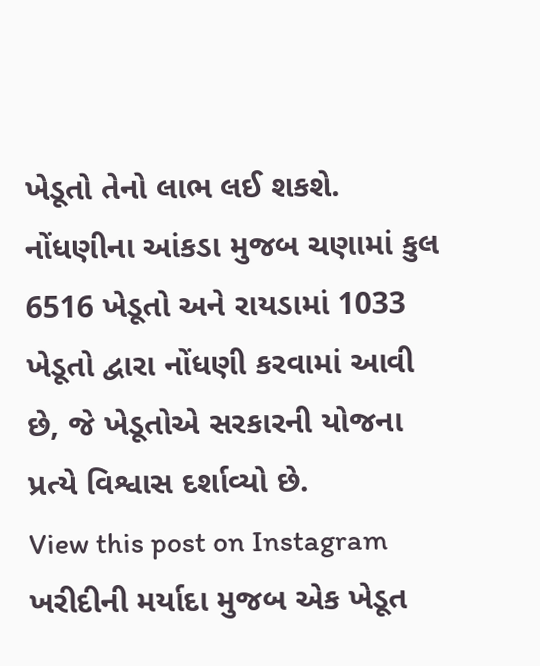ખેડૂતો તેનો લાભ લઈ શકશે. નોંધણીના આંકડા મુજબ ચણામાં કુલ 6516 ખેડૂતો અને રાયડામાં 1033 ખેડૂતો દ્વારા નોંધણી કરવામાં આવી છે, જે ખેડૂતોએ સરકારની યોજના પ્રત્યે વિશ્વાસ દર્શાવ્યો છે.
View this post on Instagram
ખરીદીની મર્યાદા મુજબ એક ખેડૂત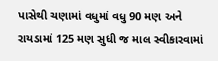પાસેથી ચણામાં વધુમાં વધુ 90 મણ અને રાયડામાં 125 મણ સુધી જ માલ સ્વીકારવામાં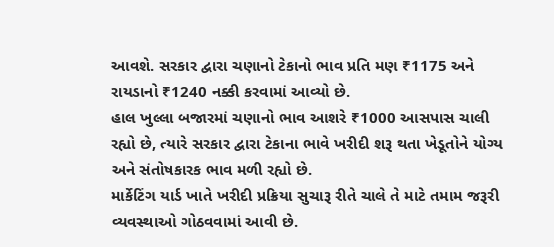આવશે. સરકાર દ્વારા ચણાનો ટેકાનો ભાવ પ્રતિ મણ ₹1175 અને રાયડાનો ₹1240 નક્કી કરવામાં આવ્યો છે.
હાલ ખુલ્લા બજારમાં ચણાનો ભાવ આશરે ₹1000 આસપાસ ચાલી રહ્યો છે, ત્યારે સરકાર દ્વારા ટેકાના ભાવે ખરીદી શરૂ થતા ખેડૂતોને યોગ્ય અને સંતોષકારક ભાવ મળી રહ્યો છે.
માર્કેટિંગ યાર્ડ ખાતે ખરીદી પ્રક્રિયા સુચારૂ રીતે ચાલે તે માટે તમામ જરૂરી વ્યવસ્થાઓ ગોઠવવામાં આવી છે.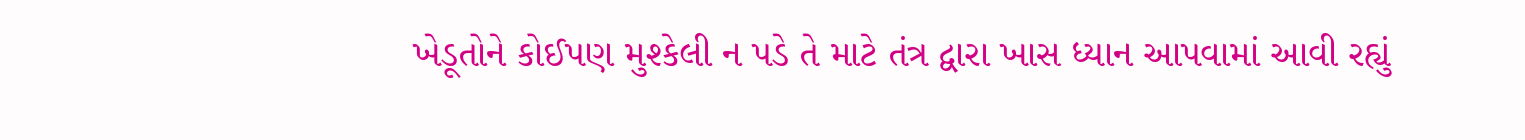ખેડૂતોને કોઈપણ મુશ્કેલી ન પડે તે માટે તંત્ર દ્વારા ખાસ ધ્યાન આપવામાં આવી રહ્યું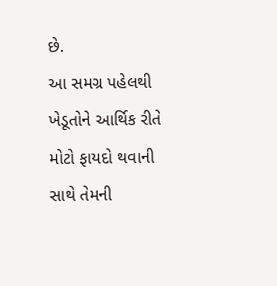છે.
આ સમગ્ર પહેલથી ખેડૂતોને આર્થિક રીતે મોટો ફાયદો થવાની સાથે તેમની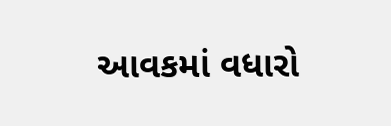આવકમાં વધારો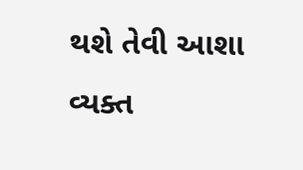થશે તેવી આશા વ્યક્ત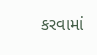કરવામાં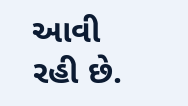આવી રહી છે.